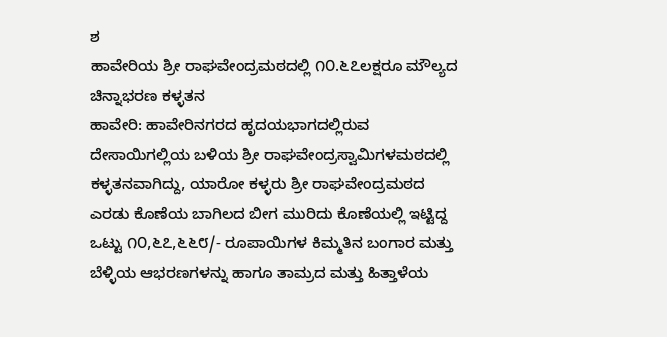ಶ
ಹಾವೇರಿಯ ಶ್ರೀ ರಾಘವೇಂದ್ರಮಠದಲ್ಲಿ ೧೦.೬೭ಲಕ್ಷರೂ ಮೌಲ್ಯದ ಚಿನ್ನಾಭರಣ ಕಳ್ಳತನ
ಹಾವೇರಿ: ಹಾವೇರಿನಗರದ ಹೃದಯಭಾಗದಲ್ಲಿರುವ ದೇಸಾಯಿಗಲ್ಲಿಯ ಬಳಿಯ ಶ್ರೀ ರಾಘವೇಂದ್ರಸ್ವಾಮಿಗಳಮಠದಲ್ಲಿ ಕಳ್ಳತನವಾಗಿದ್ದು, ಯಾರೋ ಕಳ್ಳರು ಶ್ರೀ ರಾಘವೇಂದ್ರಮಠದ ಎರಡು ಕೊಣೆಯ ಬಾಗಿಲದ ಬೀಗ ಮುರಿದು ಕೊಣೆಯಲ್ಲಿ ಇಟ್ಟಿದ್ದ ಒಟ್ಟು ೧೦,೬೭,೬೬೮/- ರೂಪಾಯಿಗಳ ಕಿಮ್ಮತಿನ ಬಂಗಾರ ಮತ್ತು
ಬೆಳ್ಳಿಯ ಆಭರಣಗಳನ್ನು ಹಾಗೂ ತಾಮ್ರದ ಮತ್ತು ಹಿತ್ತಾಳೆಯ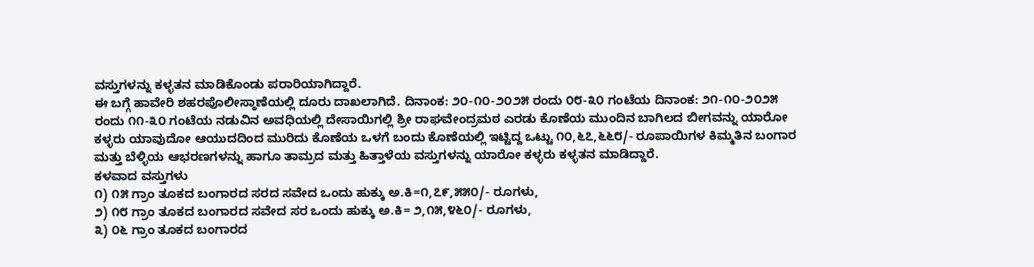ವಸ್ತುಗಳನ್ನು ಕಳ್ಳತನ ಮಾಡಿಕೊಂಡು ಪರಾರಿಯಾಗಿದ್ದಾರೆ.
ಈ ಬಗ್ಗೆ ಹಾವೇರಿ ಶಹರಪೊಲೀಸ್ಠಾಣೆಯಲ್ಲಿ ದೂರು ದಾಖಲಾಗಿದೆ. ದಿನಾಂಕ: ೨೦-೧೦-೨೦೨೫ ರಂದು ೦೮-೩೦ ಗಂಟೆಯ ದಿನಾಂಕ: ೨೧-೧೦-೨೦೨೫ ರಂದು ೧೧-೩೦ ಗಂಟೆಯ ನಡುವಿನ ಅವಧಿಯಲ್ಲಿ ದೇಸಾಯಿಗಲ್ಲಿ ಶ್ರೀ ರಾಘವೇಂದ್ರಮಠ ಎರಡು ಕೊಣೆಯ ಮುಂದಿನ ಬಾಗಿಲದ ಬೀಗವನ್ನು ಯಾರೋ ಕಳ್ಳರು ಯಾವುದೋ ಆಯುದದಿಂದ ಮುರಿದು ಕೊಣೆಯ ಒಳಗೆ ಬಂದು ಕೊಣೆಯಲ್ಲಿ ಇಟ್ಟಿದ್ದ ಒಟ್ಟು ೧೦,೬೭,೬೬೮/- ರೂಪಾಯಿಗಳ ಕಿಮ್ಮತಿನ ಬಂಗಾರ ಮತ್ತು ಬೆಳ್ಳಿಯ ಆಭರಣಗಳನ್ನು ಹಾಗೂ ತಾಮ್ರದ ಮತ್ತು ಹಿತ್ತಾಳೆಯ ವಸ್ತುಗಳನ್ನು ಯಾರೋ ಕಳ್ಳರು ಕಳ್ಳತನ ಮಾಡಿದ್ದಾರೆ.
ಕಳವಾದ ವಸ್ತುಗಳು
೧) ೧೫ ಗ್ರಾಂ ತೂಕದ ಬಂಗಾರದ ಸರದ ಸವೇದ ಒಂದು ಹುಕ್ಕು ಅ.ಕಿ=೧,೭೯,೫೫೦/- ರೂಗಳು,
೨) ೧೮ ಗ್ರಾಂ ತೂಕದ ಬಂಗಾರದ ಸವೇದ ಸರ ಒಂದು ಹುಕ್ಕು ಅ.ಕಿ= ೨,೧೫,೪೬೦/- ರೂಗಳು,
೩) ೦೬ ಗ್ರಾಂ ತೂಕದ ಬಂಗಾರದ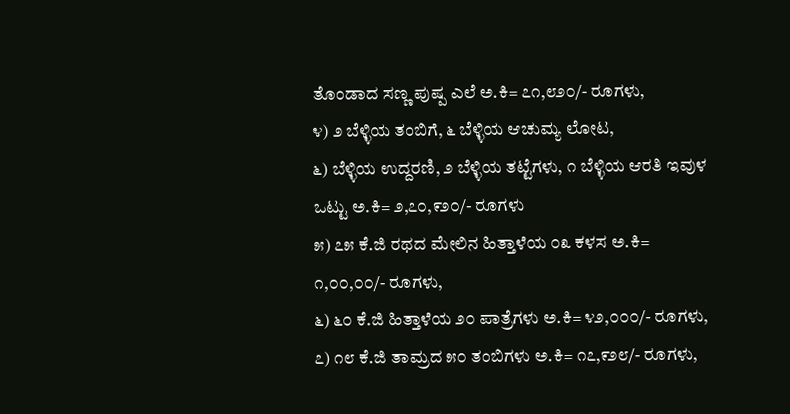ತೊಂಡಾದ ಸಣ್ಣ ಪುಷ್ಪ ಎಲೆ ಅ.ಕಿ= ೭೧,೮೨೦/- ರೂಗಳು,
೪) ೨ ಬೆಳ್ಳಿಯ ತಂಬಿಗೆ, ೬ ಬೆಳ್ಳಿಯ ಆಚುಮ್ಯ ಲೋಟ,
೬) ಬೆಳ್ಳಿಯ ಉದ್ದರಣಿ, ೨ ಬೆಳ್ಳಿಯ ತಟ್ಟೆಗಳು, ೧ ಬೆಳ್ಳಿಯ ಆರತಿ ಇವುಳ ಒಟ್ಟು ಅ.ಕಿ= ೨,೭೦,೯೨೦/- ರೂಗಳು
೫) ೭೫ ಕೆ.ಜಿ ರಥದ ಮೇಲಿನ ಹಿತ್ತಾಳೆಯ ೦೩ ಕಳಸ ಅ.ಕಿ= ೧,೦೦,೦೦/- ರೂಗಳು,
೬) ೬೦ ಕೆ.ಜಿ ಹಿತ್ತಾಳೆಯ ೨೦ ಪಾತ್ರೆಗಳು ಅ.ಕಿ= ೪೨,೦೦೦/- ರೂಗಳು,
೭) ೧೮ ಕೆ.ಜಿ ತಾಮ್ರದ ೫೦ ತಂಬಿಗಳು ಅ.ಕಿ= ೧೭,೯೨೮/- ರೂಗಳು,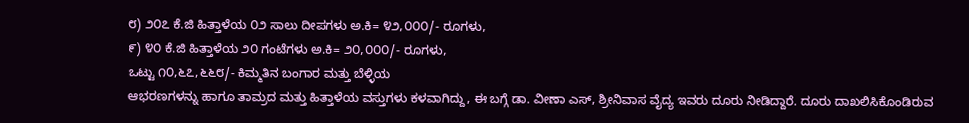೮) ೨೦೭ ಕೆ.ಜಿ ಹಿತ್ತಾಳೆಯ ೦೨ ಸಾಲು ದೀಪಗಳು ಅ.ಕಿ= ೪೨,೦೦೦/- ರೂಗಳು,
೯) ೪೦ ಕೆ.ಜಿ ಹಿತ್ತಾಳೆಯ ೨೦ ಗಂಟೆಗಳು ಅ.ಕಿ= ೨೦,೦೦೦/- ರೂಗಳು,
ಒಟ್ಟು ೧೦,೬೭,೬೬೮/- ಕಿಮ್ಮತಿನ ಬಂಗಾರ ಮತ್ತು ಬೆಳ್ಳಿಯ
ಆಭರಣಗಳನ್ನು ಹಾಗೂ ತಾಮ್ರದ ಮತ್ತು ಹಿತ್ತಾಳೆಯ ವಸ್ತುಗಳು ಕಳವಾಗಿದ್ದು, ಈ ಬಗ್ಗೆ ಡಾ. ವೀಣಾ ಎಸ್, ಶ್ರೀನಿವಾಸ ವೈದ್ಯ ಇವರು ದೂರು ನೀಡಿದ್ದಾರೆ. ದೂರು ದಾಖಲಿಸಿಕೊಂಡಿರುವ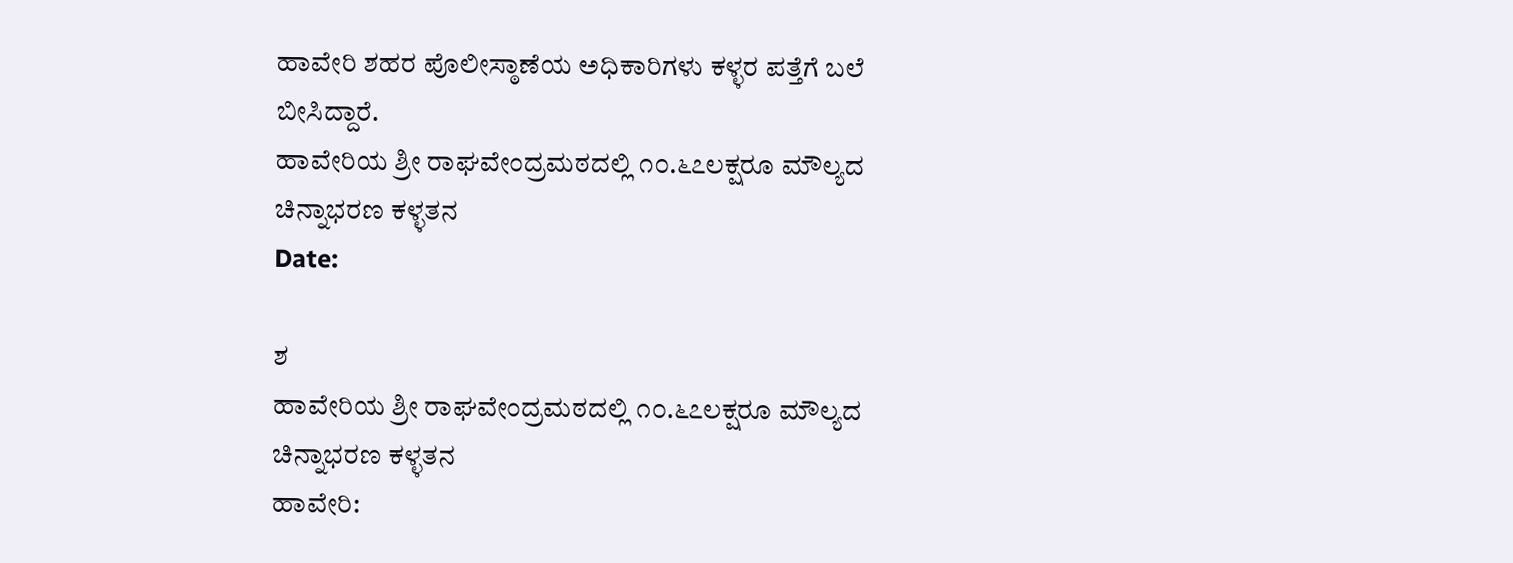ಹಾವೇರಿ ಶಹರ ಪೊಲೀಸ್ಠಾಣೆಯ ಅಧಿಕಾರಿಗಳು ಕಳ್ಳರ ಪತ್ತೆಗೆ ಬಲೆ ಬೀಸಿದ್ದಾರೆ.
ಹಾವೇರಿಯ ಶ್ರೀ ರಾಘವೇಂದ್ರಮಠದಲ್ಲಿ ೧೦.೬೭ಲಕ್ಷರೂ ಮೌಲ್ಯದ ಚಿನ್ನಾಭರಣ ಕಳ್ಳತನ
Date:

ಶ
ಹಾವೇರಿಯ ಶ್ರೀ ರಾಘವೇಂದ್ರಮಠದಲ್ಲಿ ೧೦.೬೭ಲಕ್ಷರೂ ಮೌಲ್ಯದ ಚಿನ್ನಾಭರಣ ಕಳ್ಳತನ
ಹಾವೇರಿ: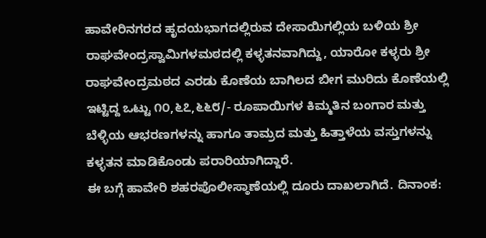ಹಾವೇರಿನಗರದ ಹೃದಯಭಾಗದಲ್ಲಿರುವ ದೇಸಾಯಿಗಲ್ಲಿಯ ಬಳಿಯ ಶ್ರೀ ರಾಘವೇಂದ್ರಸ್ವಾಮಿಗಳಮಠದಲ್ಲಿ ಕಳ್ಳತನವಾಗಿದ್ದು, ಯಾರೋ ಕಳ್ಳರು ಶ್ರೀ ರಾಘವೇಂದ್ರಮಠದ ಎರಡು ಕೊಣೆಯ ಬಾಗಿಲದ ಬೀಗ ಮುರಿದು ಕೊಣೆಯಲ್ಲಿ ಇಟ್ಟಿದ್ದ ಒಟ್ಟು ೧೦,೬೭,೬೬೮/- ರೂಪಾಯಿಗಳ ಕಿಮ್ಮತಿನ ಬಂಗಾರ ಮತ್ತು
ಬೆಳ್ಳಿಯ ಆಭರಣಗಳನ್ನು ಹಾಗೂ ತಾಮ್ರದ ಮತ್ತು ಹಿತ್ತಾಳೆಯ ವಸ್ತುಗಳನ್ನು ಕಳ್ಳತನ ಮಾಡಿಕೊಂಡು ಪರಾರಿಯಾಗಿದ್ದಾರೆ.
ಈ ಬಗ್ಗೆ ಹಾವೇರಿ ಶಹರಪೊಲೀಸ್ಠಾಣೆಯಲ್ಲಿ ದೂರು ದಾಖಲಾಗಿದೆ. ದಿನಾಂಕ: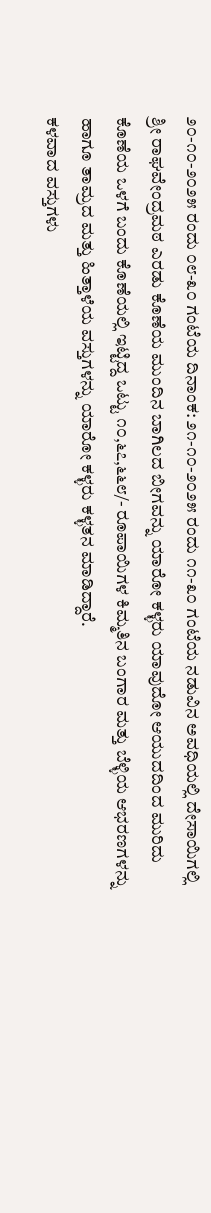೨೦-೧೦-೨೦೨೫ ರಂದು ೦೮-೩೦ ಗಂಟೆಯ ದಿನಾಂಕ: ೨೧-೧೦-೨೦೨೫ ರಂದು ೧೧-೩೦ ಗಂಟೆಯ ನಡುವಿನ ಅವಧಿಯಲ್ಲಿ ದೇಸಾಯಿಗಲ್ಲಿ ಶ್ರೀ ರಾಘವೇಂದ್ರಮಠ ಎರಡು ಕೊಣೆಯ ಮುಂದಿನ ಬಾಗಿಲದ ಬೀಗವನ್ನು ಯಾರೋ ಕಳ್ಳರು ಯಾವುದೋ ಆಯುದದಿಂದ ಮುರಿದು ಕೊಣೆಯ ಒಳಗೆ ಬಂದು ಕೊಣೆಯಲ್ಲಿ ಇಟ್ಟಿದ್ದ ಒಟ್ಟು ೧೦,೬೭,೬೬೮/- ರೂಪಾಯಿಗಳ ಕಿಮ್ಮತಿನ ಬಂಗಾರ ಮತ್ತು ಬೆಳ್ಳಿಯ ಆಭರಣಗಳನ್ನು ಹಾಗೂ ತಾಮ್ರದ ಮತ್ತು ಹಿತ್ತಾಳೆಯ ವಸ್ತುಗಳನ್ನು ಯಾರೋ ಕಳ್ಳರು ಕಳ್ಳತನ ಮಾಡಿದ್ದಾರೆ.
ಕಳವಾದ ವಸ್ತುಗಳು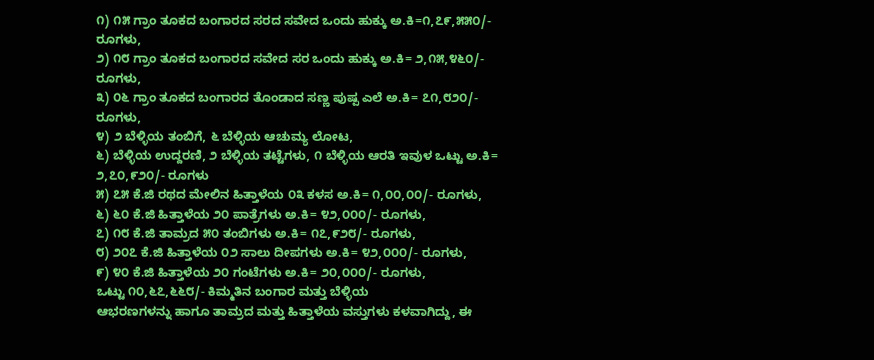೧) ೧೫ ಗ್ರಾಂ ತೂಕದ ಬಂಗಾರದ ಸರದ ಸವೇದ ಒಂದು ಹುಕ್ಕು ಅ.ಕಿ=೧,೭೯,೫೫೦/- ರೂಗಳು,
೨) ೧೮ ಗ್ರಾಂ ತೂಕದ ಬಂಗಾರದ ಸವೇದ ಸರ ಒಂದು ಹುಕ್ಕು ಅ.ಕಿ= ೨,೧೫,೪೬೦/- ರೂಗಳು,
೩) ೦೬ ಗ್ರಾಂ ತೂಕದ ಬಂಗಾರದ ತೊಂಡಾದ ಸಣ್ಣ ಪುಷ್ಪ ಎಲೆ ಅ.ಕಿ= ೭೧,೮೨೦/- ರೂಗಳು,
೪) ೨ ಬೆಳ್ಳಿಯ ತಂಬಿಗೆ, ೬ ಬೆಳ್ಳಿಯ ಆಚುಮ್ಯ ಲೋಟ,
೬) ಬೆಳ್ಳಿಯ ಉದ್ದರಣಿ, ೨ ಬೆಳ್ಳಿಯ ತಟ್ಟೆಗಳು, ೧ ಬೆಳ್ಳಿಯ ಆರತಿ ಇವುಳ ಒಟ್ಟು ಅ.ಕಿ= ೨,೭೦,೯೨೦/- ರೂಗಳು
೫) ೭೫ ಕೆ.ಜಿ ರಥದ ಮೇಲಿನ ಹಿತ್ತಾಳೆಯ ೦೩ ಕಳಸ ಅ.ಕಿ= ೧,೦೦,೦೦/- ರೂಗಳು,
೬) ೬೦ ಕೆ.ಜಿ ಹಿತ್ತಾಳೆಯ ೨೦ ಪಾತ್ರೆಗಳು ಅ.ಕಿ= ೪೨,೦೦೦/- ರೂಗಳು,
೭) ೧೮ ಕೆ.ಜಿ ತಾಮ್ರದ ೫೦ ತಂಬಿಗಳು ಅ.ಕಿ= ೧೭,೯೨೮/- ರೂಗಳು,
೮) ೨೦೭ ಕೆ.ಜಿ ಹಿತ್ತಾಳೆಯ ೦೨ ಸಾಲು ದೀಪಗಳು ಅ.ಕಿ= ೪೨,೦೦೦/- ರೂಗಳು,
೯) ೪೦ ಕೆ.ಜಿ ಹಿತ್ತಾಳೆಯ ೨೦ ಗಂಟೆಗಳು ಅ.ಕಿ= ೨೦,೦೦೦/- ರೂಗಳು,
ಒಟ್ಟು ೧೦,೬೭,೬೬೮/- ಕಿಮ್ಮತಿನ ಬಂಗಾರ ಮತ್ತು ಬೆಳ್ಳಿಯ
ಆಭರಣಗಳನ್ನು ಹಾಗೂ ತಾಮ್ರದ ಮತ್ತು ಹಿತ್ತಾಳೆಯ ವಸ್ತುಗಳು ಕಳವಾಗಿದ್ದು, ಈ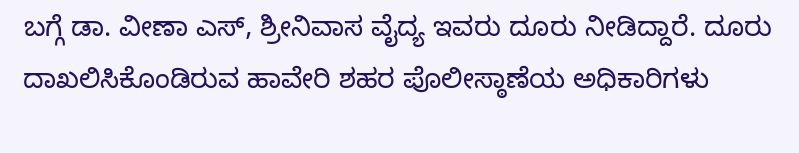ಬಗ್ಗೆ ಡಾ. ವೀಣಾ ಎಸ್, ಶ್ರೀನಿವಾಸ ವೈದ್ಯ ಇವರು ದೂರು ನೀಡಿದ್ದಾರೆ. ದೂರು ದಾಖಲಿಸಿಕೊಂಡಿರುವ ಹಾವೇರಿ ಶಹರ ಪೊಲೀಸ್ಠಾಣೆಯ ಅಧಿಕಾರಿಗಳು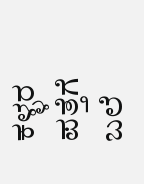ಕಳ್ಳರ ಪತ್ತೆಗೆ ಬಲೆ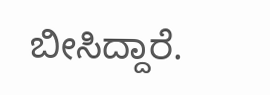ಬೀಸಿದ್ದಾರೆ.